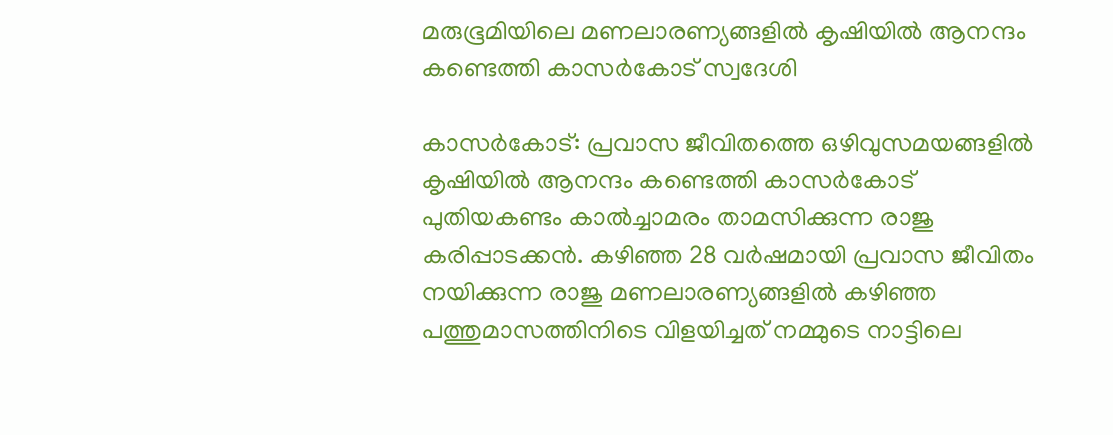മരുഭൂമിയിലെ മണലാരണ്യങ്ങളില്‍ കൃഷിയില്‍ ആനന്ദം കണ്ടെത്തി കാസര്‍കോട് സ്വദേശി

കാസര്‍കോട്: പ്രവാസ ജീവിതത്തെ ഒഴിവുസമയങ്ങളില്‍ കൃഷിയില്‍ ആനന്ദം കണ്ടെത്തി കാസര്‍കോട്
പുതിയകണ്ടം കാല്‍ച്ചാമരം താമസിക്കുന്ന രാജു കരിപ്പാടക്കന്‍. കഴിഞ്ഞ 28 വര്‍ഷമായി പ്രവാസ ജീവിതം നയിക്കുന്ന രാജു മണലാരണ്യങ്ങളില്‍ കഴിഞ്ഞ പത്തുമാസത്തിനിടെ വിളയിച്ചത് നമ്മുടെ നാട്ടിലെ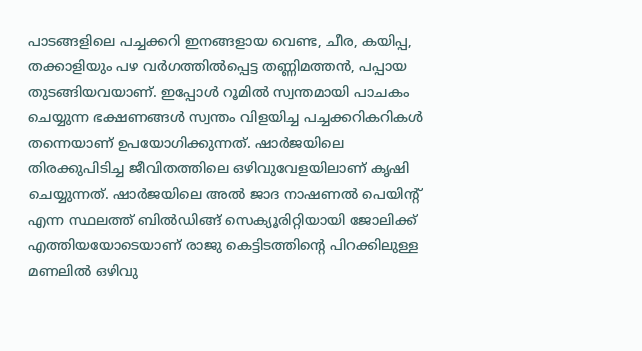പാടങ്ങളിലെ പച്ചക്കറി ഇനങ്ങളായ വെണ്ട, ചീര, കയിപ്പ, തക്കാളിയും പഴ വര്‍ഗത്തില്‍പ്പെട്ട തണ്ണിമത്തന്‍, പപ്പായ തുടങ്ങിയവയാണ്. ഇപ്പോള്‍ റൂമില്‍ സ്വന്തമായി പാചകം ചെയ്യുന്ന ഭക്ഷണങ്ങള്‍ സ്വന്തം വിളയിച്ച പച്ചക്കറികറികള്‍ തന്നെയാണ് ഉപയോഗിക്കുന്നത്. ഷാര്‍ജയിലെ തിരക്കുപിടിച്ച ജീവിതത്തിലെ ഒഴിവുവേളയിലാണ് കൃഷി ചെയ്യുന്നത്. ഷാര്‍ജയിലെ അല്‍ ജാദ നാഷണല്‍ പെയിന്റ് എന്ന സ്ഥലത്ത് ബില്‍ഡിങ്ങ് സെക്യൂരിറ്റിയായി ജോലിക്ക് എത്തിയയോടെയാണ് രാജു കെട്ടിടത്തിന്റെ പിറക്കിലുള്ള മണലില്‍ ഒഴിവു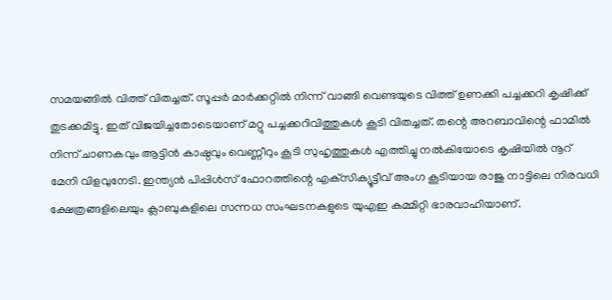സമയങ്ങില്‍ വിത്ത് വിതച്ചത്. സൂപ്പര്‍ മാര്‍ക്കറ്റില്‍ നിന്ന് വാങ്ങി വെണ്ടയുടെ വിത്ത് ഉണക്കി പച്ചക്കറി കൃഷിക്ക് തുടക്കമിട്ടു. ഇത് വിജയിച്ചതോടെയാണ് മറ്റു പച്ചക്കറിവിത്തുകള്‍ കൂടി വിതച്ചത്. തന്റെ അറബാവിന്റെ ഫാമില്‍ നിന്ന് ചാണകവും ആട്ടിന്‍ കാഷ്ഠവും വെണ്ണീറും കൂടി സുഹൃത്തുകള്‍ എത്തിച്ചു നല്‍കിയോടെ കൃഷിയില്‍ നൂറ് മേനി വിളവുനേടി. ഇന്ത്യന്‍ പിപ്പിള്‍സ് ഫോറത്തിന്റെ എക്‌സിക്യൂട്ടീവ് അംഗ കൂടിയായ രാജു നാട്ടിലെ നിരവധി ക്ഷേത്രങ്ങളിലെയും ക്ലാബുകളിലെ സന്നധ സംഘടനകളുടെ യുഎഇ കമ്മിറ്റി ഭാരവാഹിയാണ്.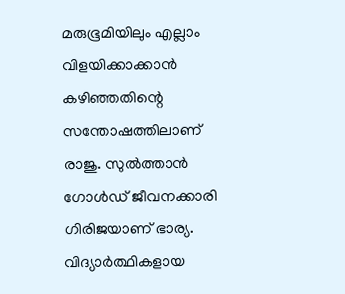മരുഭൂമിയിലും എല്ലാം വിളയിക്കാക്കാന്‍ കഴിഞ്ഞതിന്റെ സന്തോഷത്തിലാണ് രാജു. സുല്‍ത്താന്‍ ഗോള്‍ഡ് ജീവനക്കാരി ഗിരിജയാണ് ഭാര്യ. വിദ്യാര്‍ത്ഥികളായ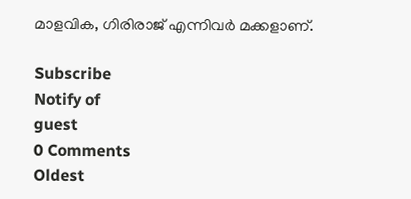മാളവിക, ഗിരിരാജ് എന്നിവര്‍ മക്കളാണ്.

Subscribe
Notify of
guest
0 Comments
Oldest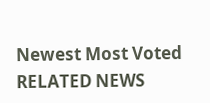Newest Most Voted
RELATED NEWS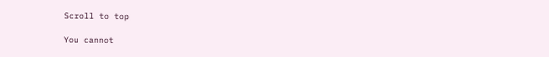Scroll to top

You cannot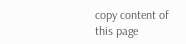copy content of this page